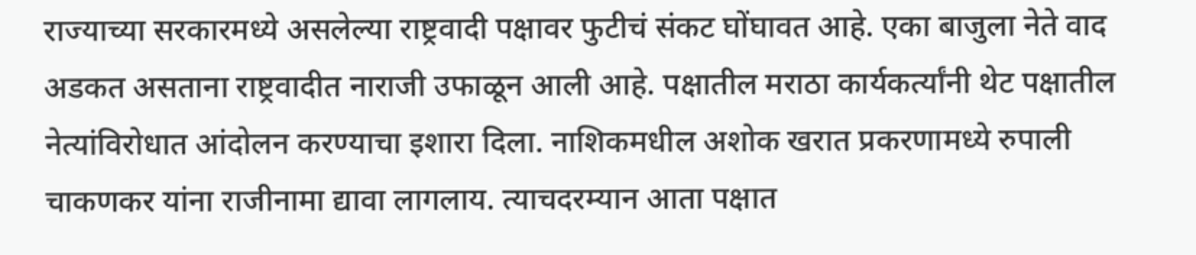राज्याच्या सरकारमध्ये असलेल्या राष्ट्रवादी पक्षावर फुटीचं संकट घोंघावत आहे. एका बाजुला नेते वाद अडकत असताना राष्ट्रवादीत नाराजी उफाळून आली आहे. पक्षातील मराठा कार्यकर्त्यांनी थेट पक्षातील नेत्यांविरोधात आंदोलन करण्याचा इशारा दिला. नाशिकमधील अशोक खरात प्रकरणामध्ये रुपाली चाकणकर यांना राजीनामा द्यावा लागलाय. त्याचदरम्यान आता पक्षात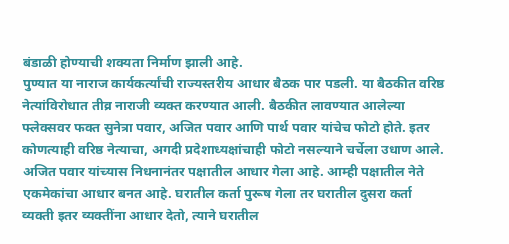बंडाळी होण्याची शक्यता निर्माण झाली आहे.
पुण्यात या नाराज कार्यकर्त्यांची राज्यस्तरीय आधार बैठक पार पडली. या बैठकीत वरिष्ठ नेत्यांविरोधात तीव्र नाराजी व्यक्त करण्यात आली. बैठकीत लावण्यात आलेल्या फ्लेक्सवर फक्त सुनेत्रा पवार, अजित पवार आणि पार्थ पवार यांचेच फोटो होते. इतर कोणत्याही वरिष्ठ नेत्याचा, अगदी प्रदेशाध्यक्षांचाही फोटो नसल्याने चर्चेला उधाण आले.
अजित पवार यांच्यास निधनानंतर पक्षातील आधार गेला आहे. आम्ही पक्षातील नेते एकमेकांचा आधार बनत आहे. घरातील कर्ता पुरूष गेला तर घरातील दुसरा कर्ता व्यक्ती इतर व्यक्तींना आधार देतो, त्याने घरातील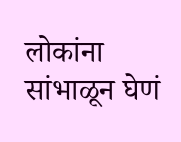लोकांना सांभाळून घेणं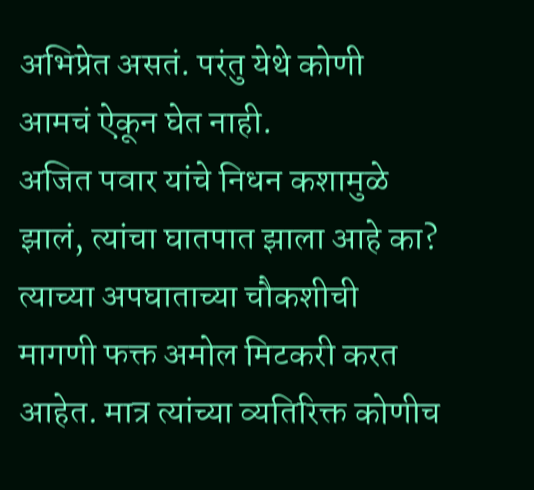अभिप्रेत असतं. परंतु येथे कोणी आमचं ऐकून घेत नाही.
अजित पवार यांचे निधन कशामुळे झालं, त्यांचा घातपात झाला आहे का? त्याच्या अपघाताच्या चौकशीची मागणी फक्त अमोल मिटकरी करत आहेत. मात्र त्यांच्या व्यतिरिक्त कोणीच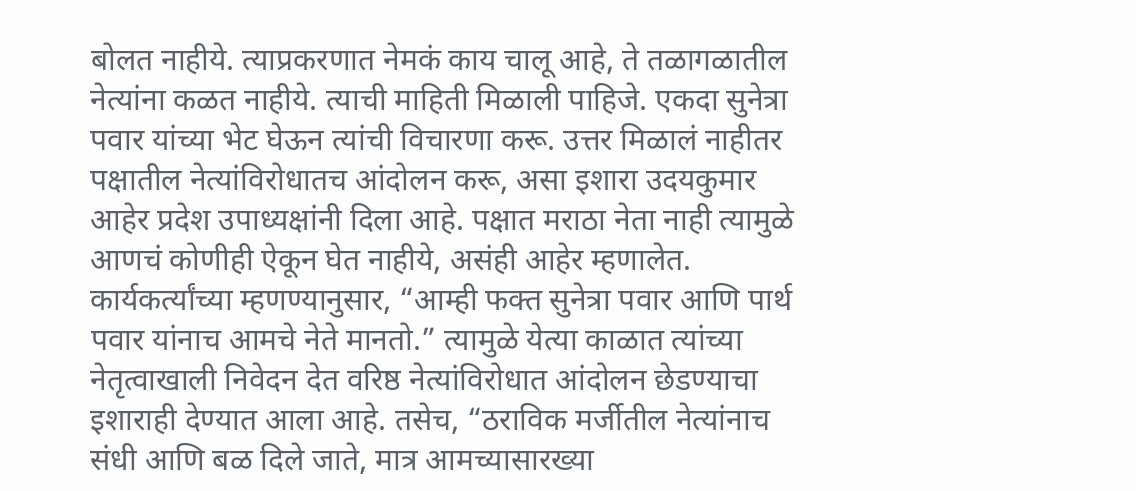बोलत नाहीये. त्याप्रकरणात नेमकं काय चालू आहे, ते तळागळातील नेत्यांना कळत नाहीये. त्याची माहिती मिळाली पाहिजे. एकदा सुनेत्रा पवार यांच्या भेट घेऊन त्यांची विचारणा करू. उत्तर मिळालं नाहीतर पक्षातील नेत्यांविरोधातच आंदोलन करू, असा इशारा उदयकुमार आहेर प्रदेश उपाध्यक्षांनी दिला आहे. पक्षात मराठा नेता नाही त्यामुळे आणचं कोणीही ऐकून घेत नाहीये, असंही आहेर म्हणालेत.
कार्यकर्त्यांच्या म्हणण्यानुसार, “आम्ही फक्त सुनेत्रा पवार आणि पार्थ पवार यांनाच आमचे नेते मानतो.” त्यामुळे येत्या काळात त्यांच्या नेतृत्वाखाली निवेदन देत वरिष्ठ नेत्यांविरोधात आंदोलन छेडण्याचा इशाराही देण्यात आला आहे. तसेच, “ठराविक मर्जीतील नेत्यांनाच संधी आणि बळ दिले जाते, मात्र आमच्यासारख्या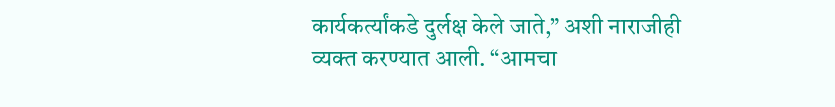कार्यकर्त्यांकडे दुर्लक्ष केले जाते,” अशी नाराजीही व्यक्त करण्यात आली. “आमचा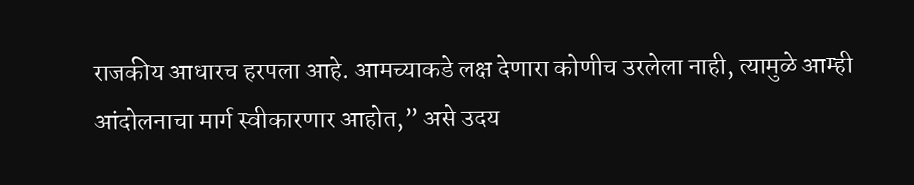राजकीय आधारच हरपला आहे. आमच्याकडे लक्ष देणारा कोणीच उरलेला नाही, त्यामुळे आम्ही आंदोलनाचा मार्ग स्वीकारणार आहोत,” असे उदय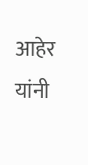आहेर यांनी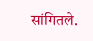सांगितले.